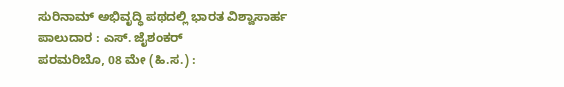ಸುರಿನಾಮ್ ಅಭಿವೃದ್ಧಿ ಪಥದಲ್ಲಿ ಭಾರತ ವಿಶ್ವಾಸಾರ್ಹ ಪಾಲುದಾರ : ಎಸ್. ಜೈಶಂಕರ್
ಪರಮರಿಬೊ, 08 ಮೇ (ಹಿ.ಸ.) :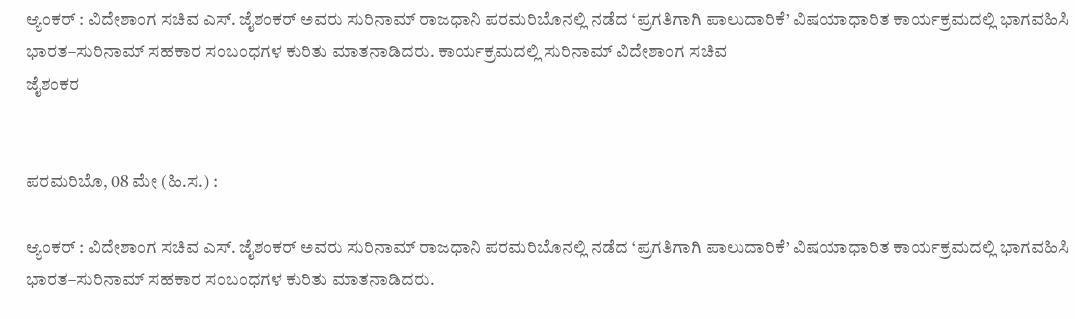ಆ್ಯಂಕರ್ : ವಿದೇಶಾಂಗ ಸಚಿವ ಎಸ್. ಜೈಶಂಕರ್ ಅವರು ಸುರಿನಾಮ್ ರಾಜಧಾನಿ ಪರಮರಿಬೊನಲ್ಲಿ ನಡೆದ ‘ಪ್ರಗತಿಗಾಗಿ ಪಾಲುದಾರಿಕೆ’ ವಿಷಯಾಧಾರಿತ ಕಾರ್ಯಕ್ರಮದಲ್ಲಿ ಭಾಗವಹಿಸಿ ಭಾರತ–ಸುರಿನಾಮ್ ಸಹಕಾರ ಸಂಬಂಧಗಳ ಕುರಿತು ಮಾತನಾಡಿದರು. ಕಾರ್ಯಕ್ರಮದಲ್ಲಿ ಸುರಿನಾಮ್ ವಿದೇಶಾಂಗ ಸಚಿವ
ಜೈಶಂಕರ


ಪರಮರಿಬೊ, 08 ಮೇ (ಹಿ.ಸ.) :

ಆ್ಯಂಕರ್ : ವಿದೇಶಾಂಗ ಸಚಿವ ಎಸ್. ಜೈಶಂಕರ್ ಅವರು ಸುರಿನಾಮ್ ರಾಜಧಾನಿ ಪರಮರಿಬೊನಲ್ಲಿ ನಡೆದ ‘ಪ್ರಗತಿಗಾಗಿ ಪಾಲುದಾರಿಕೆ’ ವಿಷಯಾಧಾರಿತ ಕಾರ್ಯಕ್ರಮದಲ್ಲಿ ಭಾಗವಹಿಸಿ ಭಾರತ–ಸುರಿನಾಮ್ ಸಹಕಾರ ಸಂಬಂಧಗಳ ಕುರಿತು ಮಾತನಾಡಿದರು.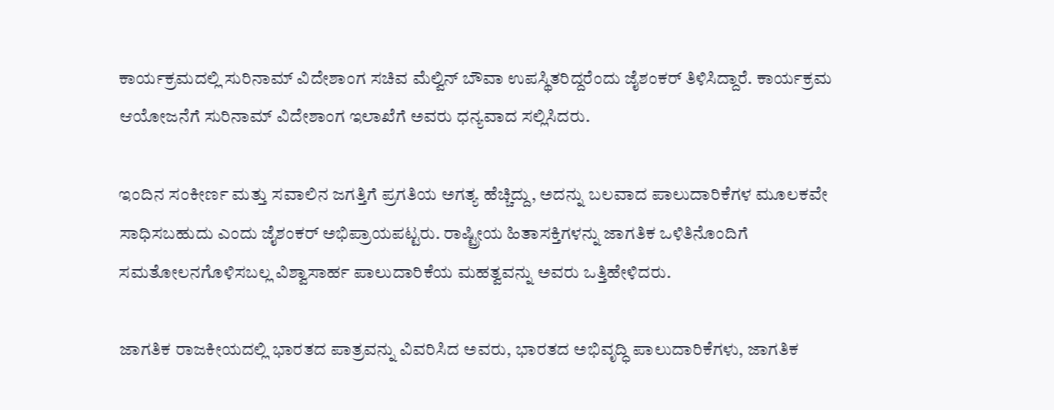ಕಾರ್ಯಕ್ರಮದಲ್ಲಿ ಸುರಿನಾಮ್ ವಿದೇಶಾಂಗ ಸಚಿವ ಮೆಲ್ವಿನ್ ಬೌವಾ ಉಪಸ್ಥಿತರಿದ್ದರೆಂದು ಜೈಶಂಕರ್ ತಿಳಿಸಿದ್ದಾರೆ. ಕಾರ್ಯಕ್ರಮ ಆಯೋಜನೆಗೆ ಸುರಿನಾಮ್ ವಿದೇಶಾಂಗ ಇಲಾಖೆಗೆ ಅವರು ಧನ್ಯವಾದ ಸಲ್ಲಿಸಿದರು.

ಇಂದಿನ ಸಂಕೀರ್ಣ ಮತ್ತು ಸವಾಲಿನ ಜಗತ್ತಿಗೆ ಪ್ರಗತಿಯ ಅಗತ್ಯ ಹೆಚ್ಚಿದ್ದು, ಅದನ್ನು ಬಲವಾದ ಪಾಲುದಾರಿಕೆಗಳ ಮೂಲಕವೇ ಸಾಧಿಸಬಹುದು ಎಂದು ಜೈಶಂಕರ್ ಅಭಿಪ್ರಾಯಪಟ್ಟರು. ರಾಷ್ಟ್ರೀಯ ಹಿತಾಸಕ್ತಿಗಳನ್ನು ಜಾಗತಿಕ ಒಳಿತಿನೊಂದಿಗೆ ಸಮತೋಲನಗೊಳಿಸಬಲ್ಲ ವಿಶ್ವಾಸಾರ್ಹ ಪಾಲುದಾರಿಕೆಯ ಮಹತ್ವವನ್ನು ಅವರು ಒತ್ತಿಹೇಳಿದರು.

ಜಾಗತಿಕ ರಾಜಕೀಯದಲ್ಲಿ ಭಾರತದ ಪಾತ್ರವನ್ನು ವಿವರಿಸಿದ ಅವರು, ಭಾರತದ ಅಭಿವೃದ್ಧಿ ಪಾಲುದಾರಿಕೆಗಳು, ಜಾಗತಿಕ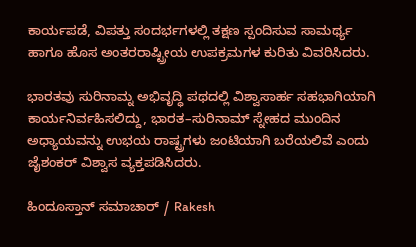ಕಾರ್ಯಪಡೆ, ವಿಪತ್ತು ಸಂದರ್ಭಗಳಲ್ಲಿ ತಕ್ಷಣ ಸ್ಪಂದಿಸುವ ಸಾಮರ್ಥ್ಯ ಹಾಗೂ ಹೊಸ ಅಂತರರಾಷ್ಟ್ರೀಯ ಉಪಕ್ರಮಗಳ ಕುರಿತು ವಿವರಿಸಿದರು.

ಭಾರತವು ಸುರಿನಾಮ್ನ ಅಭಿವೃದ್ಧಿ ಪಥದಲ್ಲಿ ವಿಶ್ವಾಸಾರ್ಹ ಸಹಭಾಗಿಯಾಗಿ ಕಾರ್ಯನಿರ್ವಹಿಸಲಿದ್ದು, ಭಾರತ–ಸುರಿನಾಮ್ ಸ್ನೇಹದ ಮುಂದಿನ ಅಧ್ಯಾಯವನ್ನು ಉಭಯ ರಾಷ್ಟ್ರಗಳು ಜಂಟಿಯಾಗಿ ಬರೆಯಲಿವೆ ಎಂದು ಜೈಶಂಕರ್ ವಿಶ್ವಾಸ ವ್ಯಕ್ತಪಡಿಸಿದರು.

ಹಿಂದೂಸ್ತಾನ್ ಸಮಾಚಾರ್ / Rakesh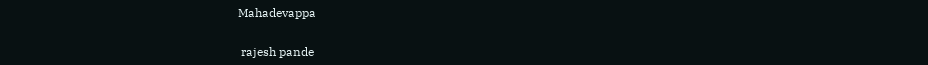Mahadevappa


 rajesh pande